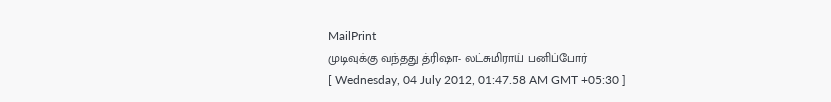MailPrint
முடிவுக்கு வந்தது த்ரிஷா- லட்சுமிராய் பனிப்போர்
[ Wednesday, 04 July 2012, 01:47.58 AM GMT +05:30 ]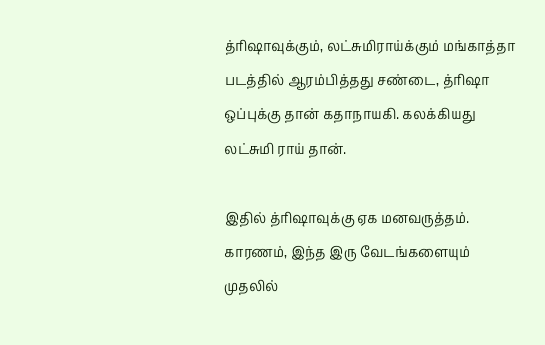த்ரிஷாவுக்கும், லட்சுமிராய்க்கும் மங்காத்தா படத்தில் ஆரம்பித்தது சண்டை, த்ரிஷா ஒப்புக்கு தான் கதாநாயகி. கலக்கியது லட்சுமி ராய் தான்.

இதில் த்ரிஷாவுக்கு ஏக மனவருத்தம். காரணம், இந்த இரு வேடங்களையும் முதலில்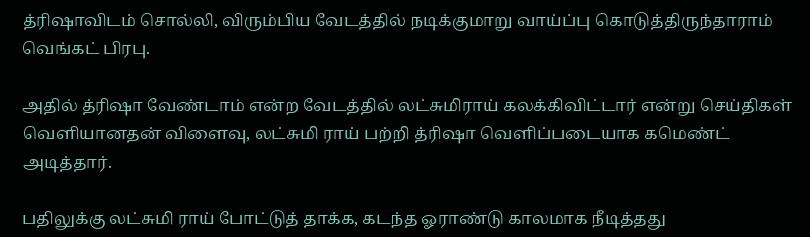த்ரிஷாவிடம் சொல்லி, விரும்பிய வேடத்தில் நடிக்குமாறு வாய்ப்பு கொடுத்திருந்தாராம் வெங்கட் பிரபு.

அதில் த்ரிஷா வேண்டாம் என்ற வேடத்தில் லட்சுமிராய் கலக்கிவிட்டார் என்று செய்திகள் வெளியானதன் விளைவு, லட்சுமி ராய் பற்றி த்ரிஷா வெளிப்படையாக கமெண்ட் அடித்தார்.

பதிலுக்கு லட்சுமி ராய் போட்டுத் தாக்க, கடந்த ஓராண்டு காலமாக நீடித்தது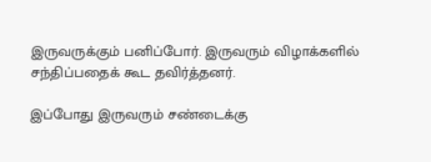இருவருக்கும் பனிப்போர். இருவரும் விழாக்களில் சந்திப்பதைக் கூட தவிர்த்தனர்.

இப்போது இருவரும் சண்டைக்கு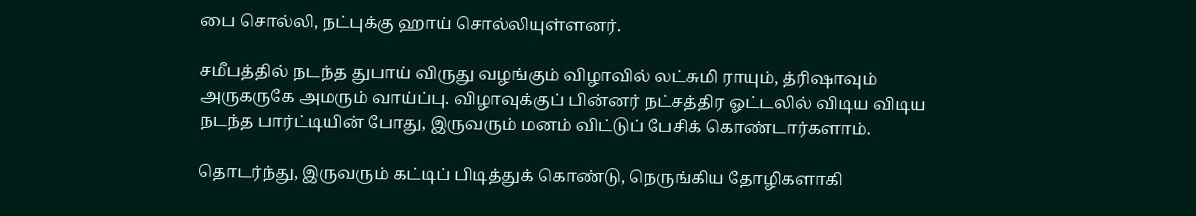பை சொல்லி, நட்புக்கு ஹாய் சொல்லியுள்ளனர்.

சமீபத்தில் நடந்த துபாய் விருது வழங்கும் விழாவில் லட்சுமி ராயும், த்ரிஷாவும் அருகருகே அமரும் வாய்ப்பு. விழாவுக்குப் பின்னர் நட்சத்திர ஓட்டலில் விடிய விடிய நடந்த பார்ட்டியின் போது, இருவரும் மனம் விட்டுப் பேசிக் கொண்டார்களாம்.

தொடர்ந்து, இருவரும் கட்டிப் பிடித்துக் கொண்டு, நெருங்கிய தோழிகளாகி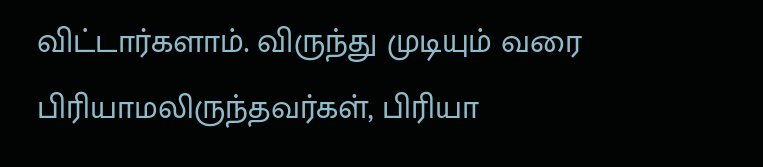விட்டார்களாம். விருந்து முடியும் வரை பிரியாமலிருந்தவர்கள், பிரியா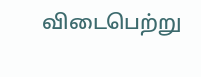விடைபெற்று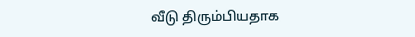வீடு திரும்பியதாக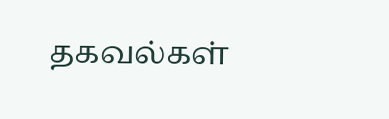தகவல்கள்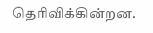தெரிவிக்கின்றன.